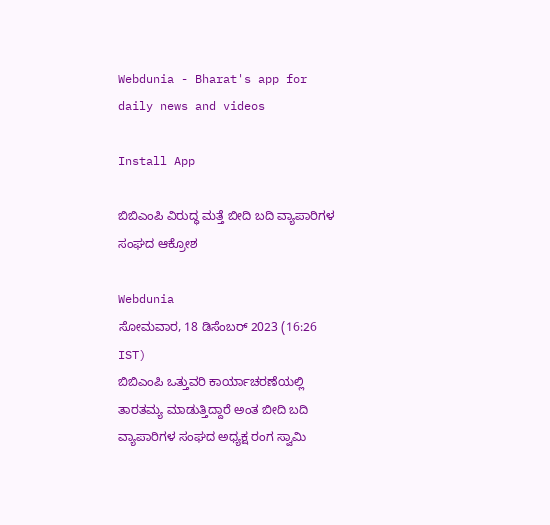Webdunia - Bharat's app for daily news and videos

Install App

ಬಿಬಿಎಂಪಿ ವಿರುದ್ಧ ಮತ್ತೆ ಬೀದಿ ಬದಿ ವ್ಯಾಪಾರಿಗಳ ಸಂಘದ ಆಕ್ರೋಶ

Webdunia
ಸೋಮವಾರ, 18 ಡಿಸೆಂಬರ್ 2023 (16:26 IST)
ಬಿಬಿಎಂಪಿ ಒತ್ತುವರಿ ಕಾರ್ಯಾಚರಣೆಯಲ್ಲಿ ತಾರತಮ್ಯ ಮಾಡುತ್ತಿದ್ದಾರೆ ಅಂತ ಬೀದಿ ಬದಿ ವ್ಯಾಪಾರಿಗಳ ಸಂಘದ ಅಧ್ಯಕ್ಷ ರಂಗ ಸ್ವಾಮಿ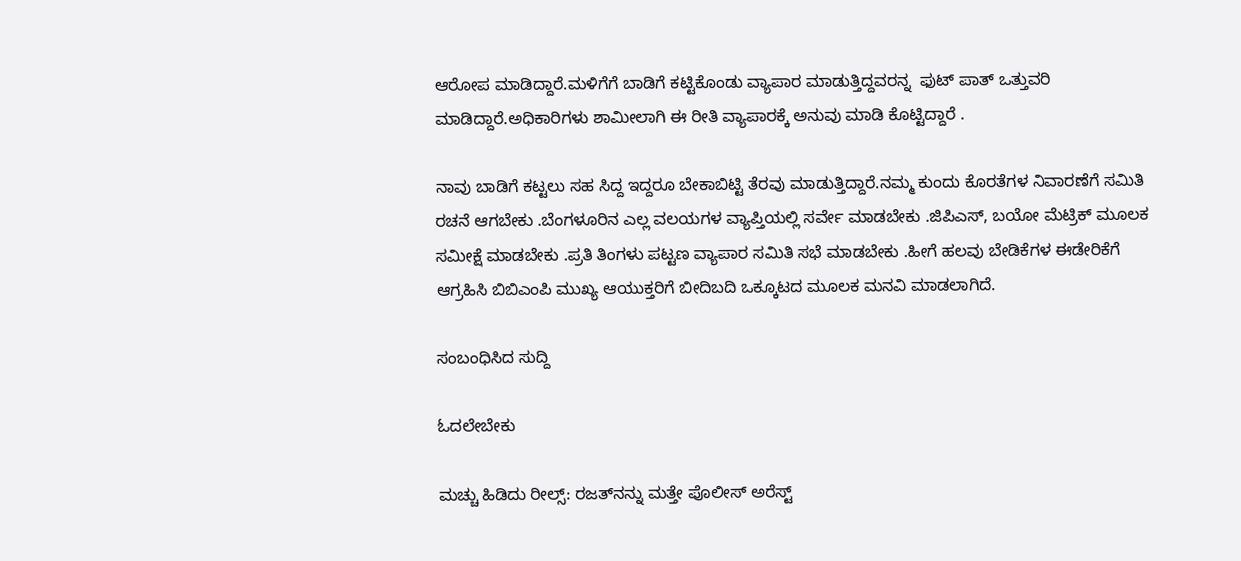ಆರೋಪ ಮಾಡಿದ್ದಾರೆ.ಮಳಿಗೆಗೆ ಬಾಡಿಗೆ ಕಟ್ಟಿಕೊಂಡು ವ್ಯಾಪಾರ ಮಾಡುತ್ತಿದ್ದವರನ್ನ  ಫುಟ್ ಪಾತ್ ಒತ್ತುವರಿ ಮಾಡಿದ್ದಾರೆ.ಅಧಿಕಾರಿಗಳು ಶಾಮೀಲಾಗಿ ಈ ರೀತಿ ವ್ಯಾಪಾರಕ್ಕೆ ಅನುವು ಮಾಡಿ ಕೊಟ್ಟಿದ್ದಾರೆ .

ನಾವು ಬಾಡಿಗೆ ಕಟ್ಟಲು ಸಹ ಸಿದ್ದ ಇದ್ದರೂ ಬೇಕಾಬಿಟ್ಟಿ ತೆರವು ಮಾಡುತ್ತಿದ್ದಾರೆ.ನಮ್ಮ ಕುಂದು ಕೊರತೆಗಳ ನಿವಾರಣೆಗೆ ಸಮಿತಿ ರಚನೆ ಆಗಬೇಕು .ಬೆಂಗಳೂರಿನ ಎಲ್ಲ ವಲಯಗಳ ವ್ಯಾಪ್ತಿಯಲ್ಲಿ ಸರ್ವೇ ಮಾಡಬೇಕು .ಜಿಪಿಎಸ್, ಬಯೋ ಮೆಟ್ರಿಕ್ ಮೂಲಕ ಸಮೀಕ್ಷೆ ಮಾಡಬೇಕು .ಪ್ರತಿ ತಿಂಗಳು ಪಟ್ಟಣ ವ್ಯಾಪಾರ ಸಮಿತಿ ಸಭೆ ಮಾಡಬೇಕು .ಹೀಗೆ ಹಲವು ಬೇಡಿಕೆಗಳ ಈಡೇರಿಕೆಗೆ ಆಗ್ರಹಿಸಿ ಬಿಬಿಎಂಪಿ ಮುಖ್ಯ ಆಯುಕ್ತರಿಗೆ ಬೀದಿಬದಿ ಒಕ್ಕೂಟದ ಮೂಲಕ ಮನವಿ ಮಾಡಲಾಗಿದೆ.

ಸಂಬಂಧಿಸಿದ ಸುದ್ದಿ

ಓದಲೇಬೇಕು

ಮಚ್ಚು ಹಿಡಿದು ರೀಲ್ಸ್‌: ರಜತ್‌ನನ್ನು ಮತ್ತೇ ಪೊಲೀಸ್ ಅರೆಸ್ಟ್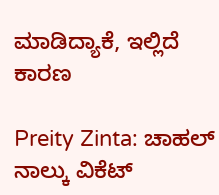ಮಾಡಿದ್ಯಾಕೆ, ಇಲ್ಲಿದೆ ಕಾರಣ

Preity Zinta: ಚಾಹಲ್ ನಾಲ್ಕು ವಿಕೆಟ್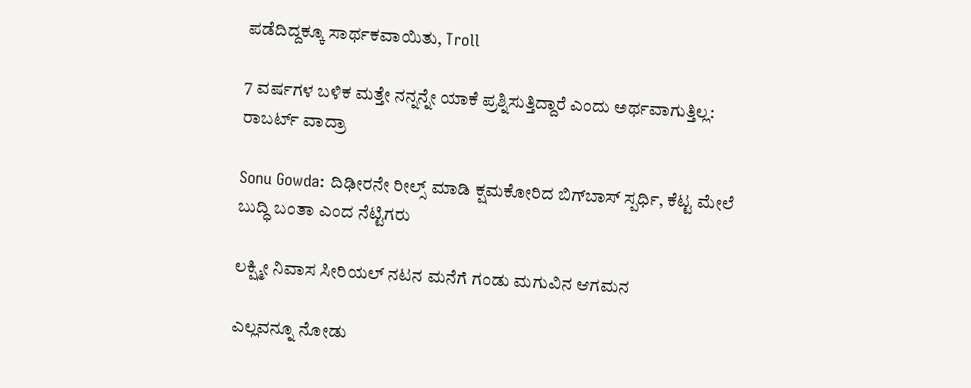ಪಡೆದಿದ್ದಕ್ಕೂ ಸಾರ್ಥಕವಾಯಿತು, Troll

7 ವರ್ಷಗಳ ಬಳಿಕ ಮತ್ತೇ ನನ್ನನ್ನೇ ಯಾಕೆ ಪ್ರಶ್ನಿಸುತ್ತಿದ್ದಾರೆ ಎಂದು ಅರ್ಥವಾಗುತ್ತಿಲ್ಲ: ರಾಬರ್ಟ್‌ ವಾದ್ರಾ

Sonu Gowda: ದಿಢೀರನೇ ರೀಲ್ಸ್ ಮಾಡಿ ಕ್ಷಮಕೋರಿದ ಬಿಗ್‌ಬಾಸ್‌ ಸ್ಪರ್ಧಿ, ಕೆಟ್ಟ ಮೇಲೆ ಬುದ್ಧಿ ಬಂತಾ ಎಂದ ನೆಟ್ಟಿಗರು

ಲಕ್ಷ್ಮೀ ನಿವಾಸ ಸೀರಿಯಲ್ ನಟನ ಮನೆಗೆ ಗಂಡು ಮಗುವಿನ ಆಗಮನ

ಎಲ್ಲವನ್ನೂ ನೋಡು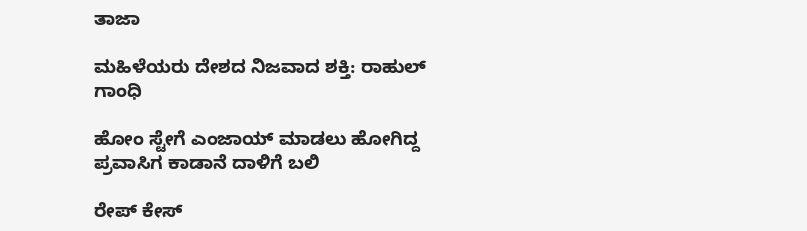ತಾಜಾ

ಮಹಿಳೆಯರು ದೇಶದ ನಿಜವಾದ ಶಕ್ತಿ: ರಾಹುಲ್ ಗಾಂಧಿ

ಹೋಂ ಸ್ಟೇಗೆ ಎಂಜಾಯ್ ಮಾಡಲು ಹೋಗಿದ್ದ ಪ್ರವಾಸಿಗ ಕಾಡಾನೆ ದಾಳಿಗೆ ಬಲಿ

ರೇಪ್ ಕೇಸ್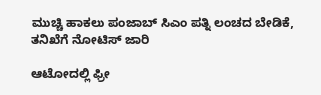ಮುಚ್ಚಿ ಹಾಕಲು ಪಂಜಾಬ್ ಸಿಎಂ ಪತ್ನಿ ಲಂಚದ ಬೇಡಿಕೆ, ತನಿಖೆಗೆ ನೋಟಿಸ್ ಜಾರಿ

ಆಟೋದಲ್ಲಿ ಫ್ರೀ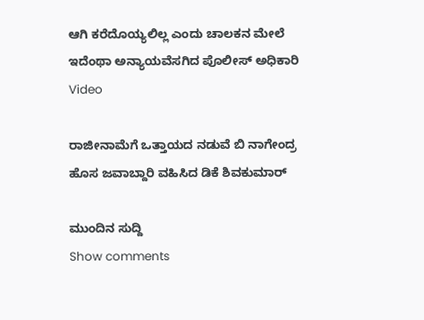ಆಗಿ ಕರೆದೊಯ್ಯಲಿಲ್ಲ ಎಂದು ಚಾಲಕನ ಮೇಲೆ ಇದೆಂಥಾ ಅನ್ಯಾಯವೆಸಗಿದ ಪೊಲೀಸ್ ಅಧಿಕಾರಿ Video

ರಾಜೀನಾಮೆಗೆ ಒತ್ತಾಯದ ನಡುವೆ ಬಿ ನಾಗೇಂದ್ರ ಹೊಸ ಜವಾಬ್ದಾರಿ ವಹಿಸಿದ ಡಿಕೆ ಶಿವಕುಮಾರ್‌

ಮುಂದಿನ ಸುದ್ದಿ
Show comments